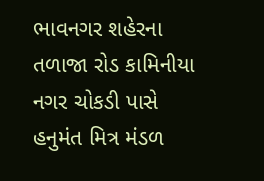ભાવનગર શહેરના તળાજા રોડ કામિનીયા નગર ચોકડી પાસે હનુમંત મિત્ર મંડળ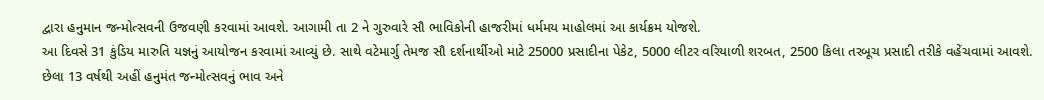દ્વારા હનુમાન જન્મોત્સવની ઉજવણી કરવામાં આવશે. આગામી તા 2 ને ગુરુવારે સૌ ભાવિકોની હાજરીમાં ધર્મમય માહોલમાં આ કાર્યક્રમ યોજશે.
આ દિવસે 31 કુંડિય મારુતિ યજ્ઞનું આયોજન કરવામાં આવ્યું છે. સાથે વટેમાર્ગુ તેમજ સૌ દર્શનાર્થીઓ માટે 25000 પ્રસાદીના પેકેટ, 5000 લીટર વરિયાળી શરબત, 2500 કિલા તરબૂચ પ્રસાદી તરીકે વહેંચવામાં આવશે.
છેલા 13 વર્ષથી અહીં હનુમંત જન્મોત્સવનું ભાવ અને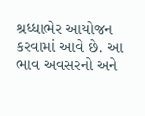શ્રધ્ધાભેર આયોજન કરવામાં આવે છે. આ ભાવ અવસરનો અને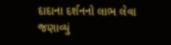દાદાના દર્શનનો લાભ લેવા જણાવ્યું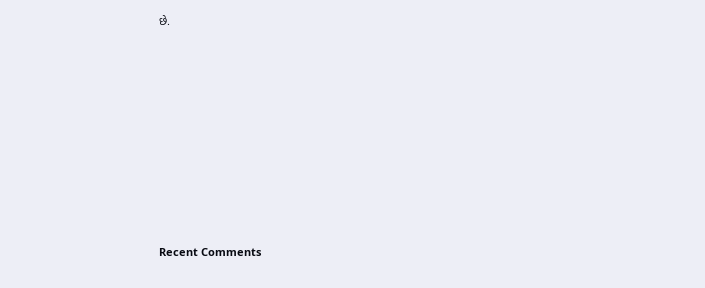છે.














Recent Comments